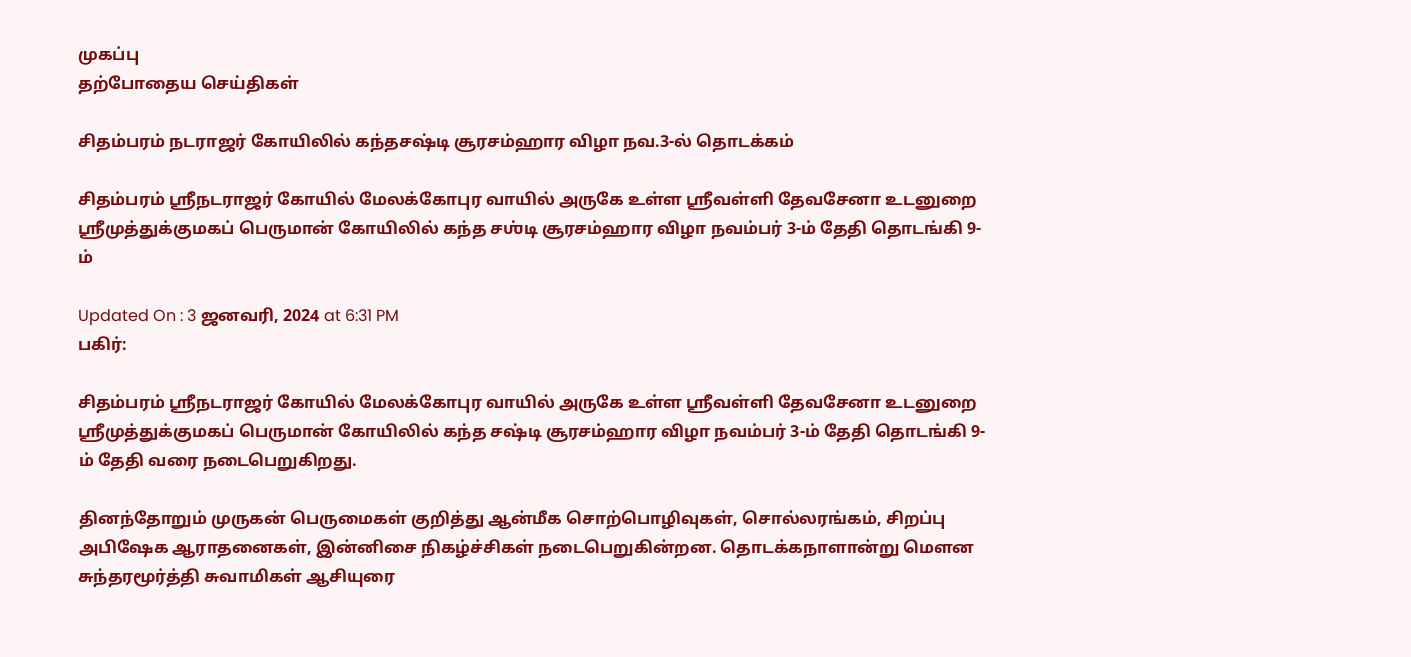முகப்பு
தற்போதைய செய்திகள்

சிதம்பரம் நடராஜர் கோயிலில் கந்தசஷ்டி சூரசம்ஹார விழா நவ.3-ல் தொடக்கம்

சிதம்பரம் ஸ்ரீநடராஜர் கோயில் மேலக்கோபுர வாயில் அருகே உள்ள ஸ்ரீவள்ளி தேவசேனா உடனுறை ஸ்ரீமுத்துக்குமகப் பெருமான் கோயிலில் கந்த சஶ்டி சூரசம்ஹார விழா நவம்பர் 3-ம் தேதி தொடங்கி 9-ம்

Updated On : 3 ஜனவரி, 2024 at 6:31 PM
பகிர்:

சிதம்பரம் ஸ்ரீநடராஜர் கோயில் மேலக்கோபுர வாயில் அருகே உள்ள ஸ்ரீவள்ளி தேவசேனா உடனுறை ஸ்ரீமுத்துக்குமகப் பெருமான் கோயிலில் கந்த சஷ்டி சூரசம்ஹார விழா நவம்பர் 3-ம் தேதி தொடங்கி 9-ம் தேதி வரை நடைபெறுகிறது.

தினந்தோறும் முருகன் பெருமைகள் குறித்து ஆன்மீக சொற்பொழிவுகள், சொல்லரங்கம், சிறப்பு அபிஷேக ஆராதனைகள், இன்னிசை நிகழ்ச்சிகள் நடைபெறுகின்றன. தொடக்கநாளான்று மெளன சுந்தரமூர்த்தி சுவாமிகள் ஆசியுரை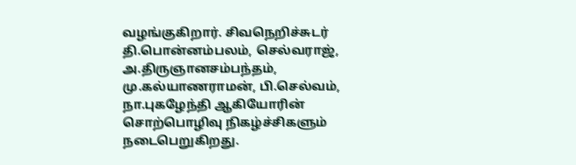வழங்குகிறார். சிவநெறிச்சுடர் தி.பொன்னம்பலம், செல்வராஜ், அ.திருஞானசம்பந்தம், மு.கல்யாணராமன், பி.செல்வம், நா.புகழேந்தி ஆகியோரின் சொற்பொழிவு நிகழ்ச்சிகளும் நடைபெறுகிறது.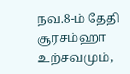நவ.8-ம் தேதி சூரசம்ஹா உற்சவமும்,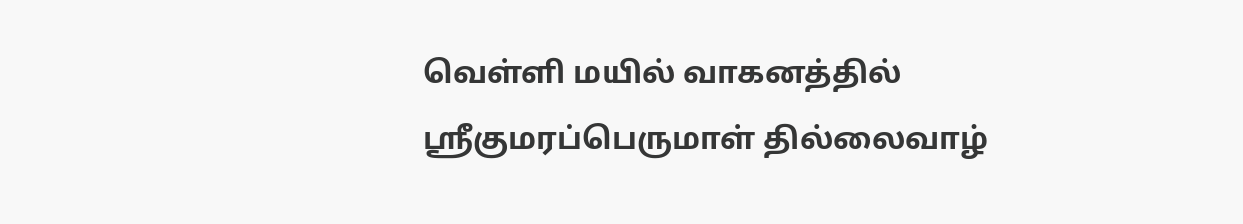வெள்ளி மயில் வாகனத்தில் ஸ்ரீகுமரப்பெருமாள் தில்லைவாழ்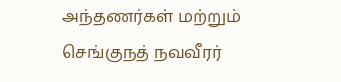அந்தணர்கள் மற்றும் செங்குநத் நவவீரர்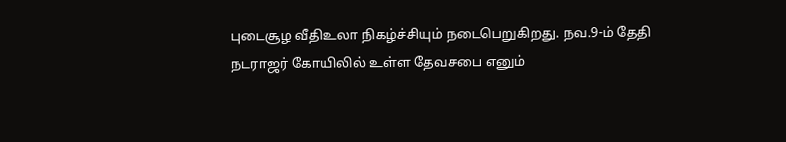புடைசூழ வீதிஉலா நிகழ்ச்சியும் நடைபெறுகிறது. நவ.9-ம் தேதி நடராஜர் கோயிலில் உள்ள தேவசபை எனும்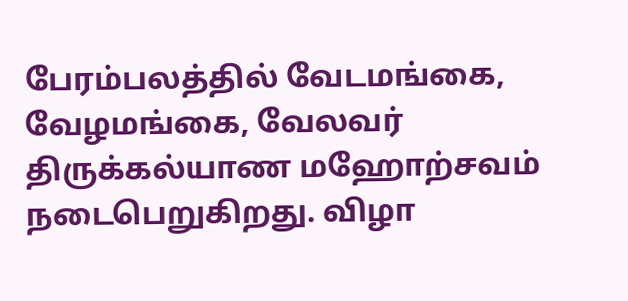பேரம்பலத்தில் வேடமங்கை, வேழமங்கை, வேலவர் திருக்கல்யாண மஹோற்சவம் நடைபெறுகிறது. விழா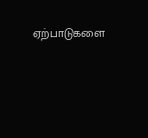ஏற்பாடுகளை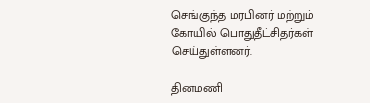செங்குந்த மரபினர் மற்றும் கோயில் பொதுதீட்சிதர்கள் செய்துள்ளனர்.

தினமணி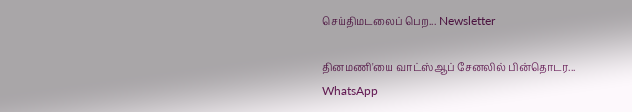செய்திமடலைப் பெற... Newsletter

தினமணி'யை வாட்ஸ்ஆப் சேனலில் பின்தொடர... WhatsApp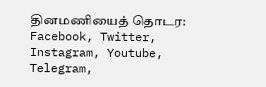தினமணியைத் தொடர: Facebook, Twitter, Instagram, Youtube, Telegram,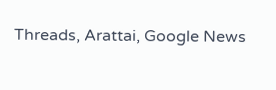Threads, Arattai, Google News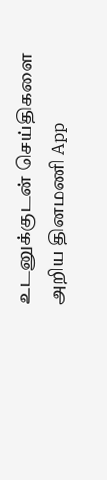உடனுக்குடன் செய்திகளை அறிய தினமணி App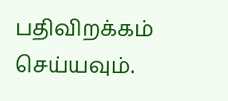பதிவிறக்கம் செய்யவும்.